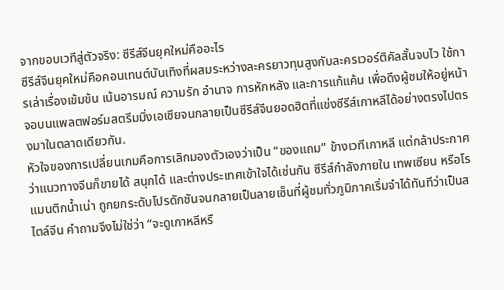จากขอบเวทีสู่ตัวจริง: ซีรีส์จีนยุคใหม่คืออะไร
ซีรีส์จีนยุคใหม่คือคอนเทนต์บันเทิงที่ผสมระหว่างละครยาวทุนสูงกับละครเวอร์ติคัลสั้นจบไว ใช้การเล่าเรื่องเข้มข้น เน้นอารมณ์ ความรัก อำนาจ การหักหลัง และการแก้แค้น เพื่อดึงผู้ชมให้อยู่หน้าจอบนแพลตฟอร์มสตรีมมิ่งเอเชียจนกลายเป็นซีรีส์จีนยอดฮิตที่แข่งซีรีส์เกาหลีได้อย่างตรงไปตรงมาในตลาดเดียวกัน.
หัวใจของการเปลี่ยนเกมคือการเลิกมองตัวเองว่าเป็น “ของแถม” ข้างเวทีเกาหลี แต่กล้าประกาศว่าแนวทางจีนก็ขายได้ สนุกได้ และต่างประเทศเข้าใจได้เช่นกัน ซีรีส์กำลังภายใน เทพเซียน หรือโรแมนติกน้ำเน่า ถูกยกระดับโปรดักชันจนกลายเป็นลายเซ็นที่ผู้ชมทั่วภูมิภาคเริ่มจำได้ทันทีว่าเป็นสไตล์จีน คำถามจึงไม่ใช่ว่า “จะดูเกาหลีหรื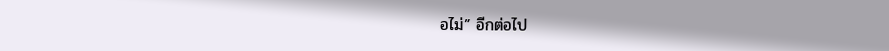อไม่” อีกต่อไป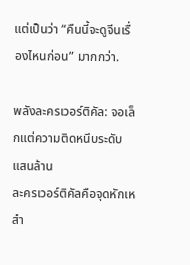แต่เป็นว่า “คืนนี้จะดูจีนเรื่องไหนก่อน” มากกว่า.

พลังละครเวอร์ติคัล: จอเล็กแต่ความติดหนึบระดับแสนล้าน
ละครเวอร์ติคัลคือจุดหักเหสำ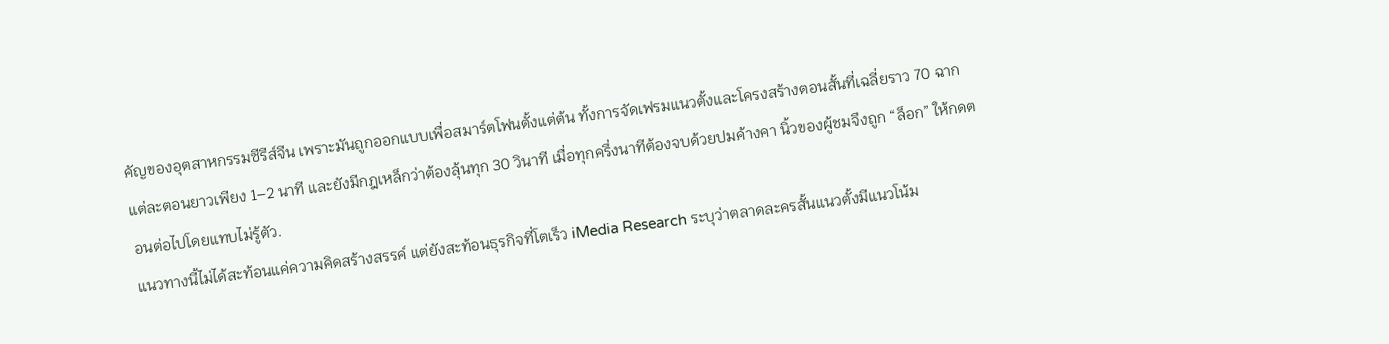คัญของอุตสาหกรรมซีรีส์จีน เพราะมันถูกออกแบบเพื่อสมาร์ตโฟนตั้งแต่ต้น ทั้งการจัดเฟรมแนวตั้งและโครงสร้างตอนสั้นที่เฉลี่ยราว 70 ฉาก แต่ละตอนยาวเพียง 1–2 นาที และยังมีกฎเหล็กว่าต้องลุ้นทุก 30 วินาที เมื่อทุกครึ่งนาทีต้องจบด้วยปมค้างคา นิ้วของผู้ชมจึงถูก “ล็อก” ให้กดตอนต่อไปโดยแทบไม่รู้ตัว.
แนวทางนี้ไม่ได้สะท้อนแค่ความคิดสร้างสรรค์ แต่ยังสะท้อนธุรกิจที่โตเร็ว iMedia Research ระบุว่าตลาดละครสั้นแนวตั้งมีแนวโน้ม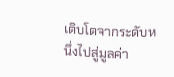เติบโตจากระดับหนึ่งไปสู่มูลค่า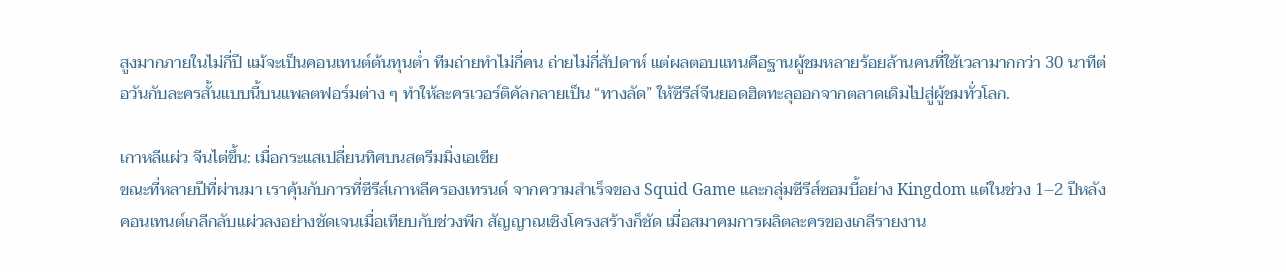สูงมากภายในไม่กี่ปี แม้จะเป็นคอนเทนต์ต้นทุนต่ำ ทีมถ่ายทำไม่กี่คน ถ่ายไม่กี่สัปดาห์ แต่ผลตอบแทนคือฐานผู้ชมหลายร้อยล้านคนที่ใช้เวลามากกว่า 30 นาทีต่อวันกับละครสั้นแบบนี้บนแพลตฟอร์มต่าง ๆ ทำให้ละครเวอร์ติคัลกลายเป็น “ทางลัด” ให้ซีรีส์จีนยอดฮิตทะลุออกจากตลาดเดิมไปสู่ผู้ชมทั่วโลก.

เกาหลีแผ่ว จีนไต่ขึ้น: เมื่อกระแสเปลี่ยนทิศบนสตรีมมิ่งเอเชีย
ขณะที่หลายปีที่ผ่านมา เราคุ้นกับการที่ซีรีส์เกาหลีครองเทรนด์ จากความสำเร็จของ Squid Game และกลุ่มซีรีส์ซอมบี้อย่าง Kingdom แต่ในช่วง 1–2 ปีหลัง คอนเทนต์เกลีกลับแผ่วลงอย่างชัดเจนเมื่อเทียบกับช่วงพีก สัญญาณเชิงโครงสร้างก็ชัด เมื่อสมาคมการผลิตละครของเกลีรายงาน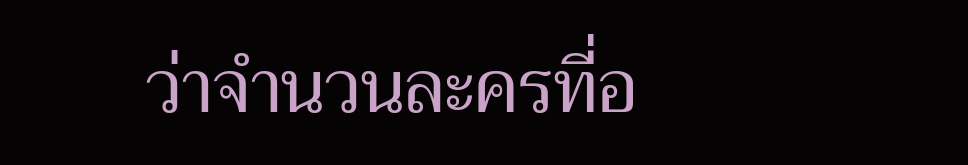ว่าจำนวนละครที่อ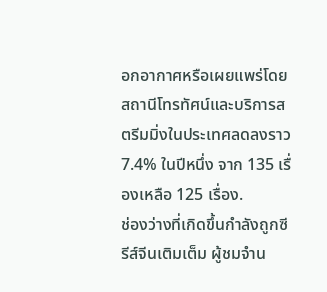อกอากาศหรือเผยแพร่โดยสถานีโทรทัศน์และบริการสตรีมมิ่งในประเทศลดลงราว 7.4% ในปีหนึ่ง จาก 135 เรื่องเหลือ 125 เรื่อง.
ช่องว่างที่เกิดขึ้นกำลังถูกซีรีส์จีนเติมเต็ม ผู้ชมจำน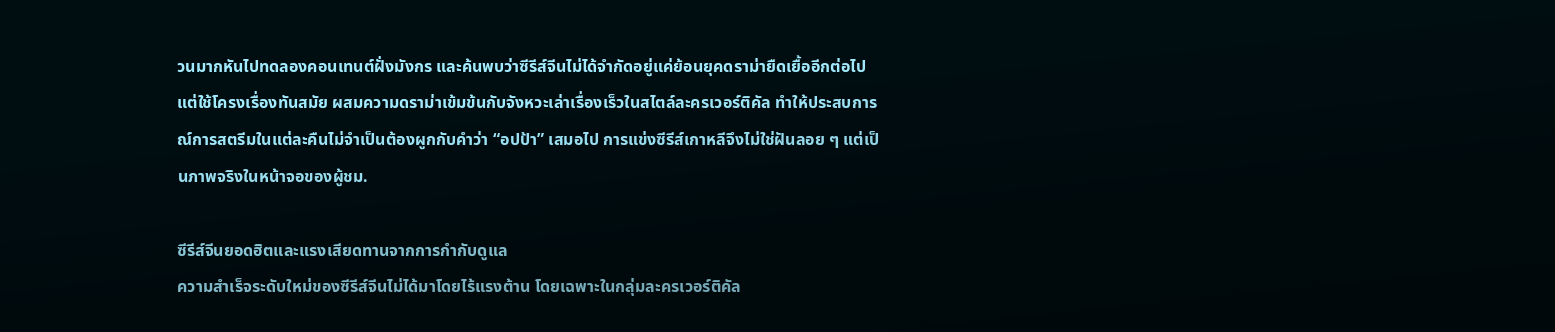วนมากหันไปทดลองคอนเทนต์ฝั่งมังกร และค้นพบว่าซีรีส์จีนไม่ได้จำกัดอยู่แค่ย้อนยุคดราม่ายืดเยื้ออีกต่อไป แต่ใช้โครงเรื่องทันสมัย ผสมความดราม่าเข้มข้นกับจังหวะเล่าเรื่องเร็วในสไตล์ละครเวอร์ติคัล ทำให้ประสบการณ์การสตรีมในแต่ละคืนไม่จำเป็นต้องผูกกับคำว่า “อปป้า” เสมอไป การแข่งซีรีส์เกาหลีจึงไม่ใช่ฝันลอย ๆ แต่เป็นภาพจริงในหน้าจอของผู้ชม.

ซีรีส์จีนยอดฮิตและแรงเสียดทานจากการกำกับดูแล
ความสำเร็จระดับใหม่ของซีรีส์จีนไม่ได้มาโดยไร้แรงต้าน โดยเฉพาะในกลุ่มละครเวอร์ติคัล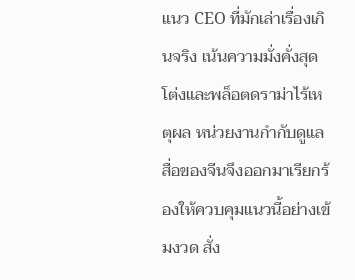แนว CEO ที่มักเล่าเรื่องเกินจริง เน้นความมั่งคั่งสุดโต่งและพล็อตดราม่าไร้เหตุผล หน่วยงานกำกับดูแลสื่อของจีนจึงออกมาเรียกร้องให้ควบคุมแนวนี้อย่างเข้มงวด สั่ง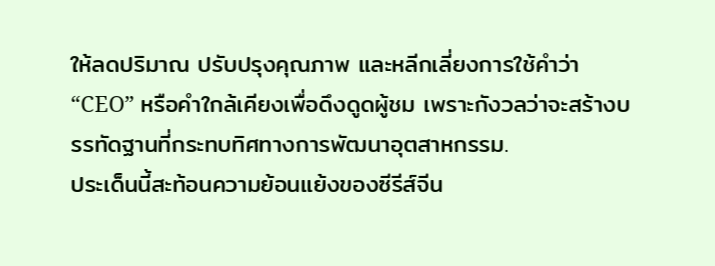ให้ลดปริมาณ ปรับปรุงคุณภาพ และหลีกเลี่ยงการใช้คำว่า “CEO” หรือคำใกล้เคียงเพื่อดึงดูดผู้ชม เพราะกังวลว่าจะสร้างบรรทัดฐานที่กระทบทิศทางการพัฒนาอุตสาหกรรม.
ประเด็นนี้สะท้อนความย้อนแย้งของซีรีส์จีน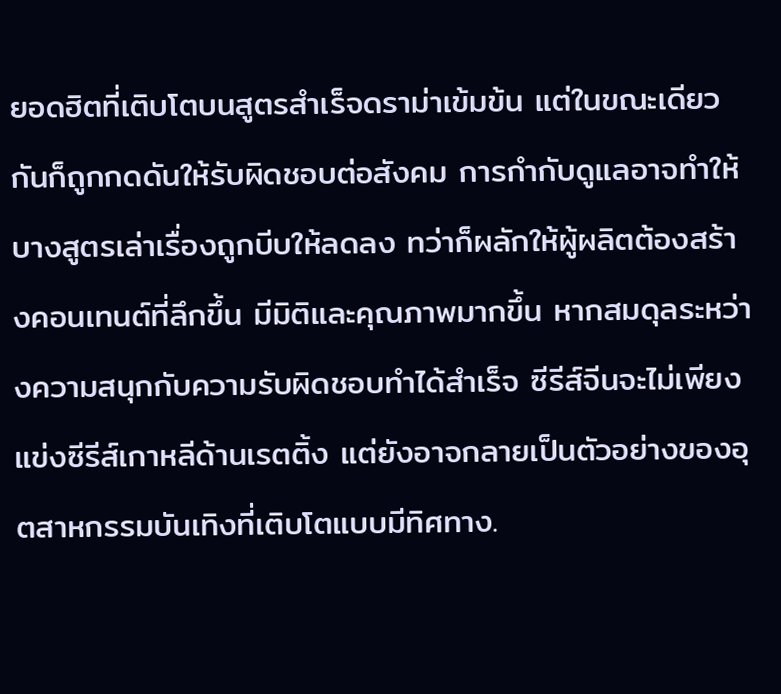ยอดฮิตที่เติบโตบนสูตรสำเร็จดราม่าเข้มข้น แต่ในขณะเดียวกันก็ถูกกดดันให้รับผิดชอบต่อสังคม การกำกับดูแลอาจทำให้บางสูตรเล่าเรื่องถูกบีบให้ลดลง ทว่าก็ผลักให้ผู้ผลิตต้องสร้างคอนเทนต์ที่ลึกขึ้น มีมิติและคุณภาพมากขึ้น หากสมดุลระหว่างความสนุกกับความรับผิดชอบทำได้สำเร็จ ซีรีส์จีนจะไม่เพียงแข่งซีรีส์เกาหลีด้านเรตติ้ง แต่ยังอาจกลายเป็นตัวอย่างของอุตสาหกรรมบันเทิงที่เติบโตแบบมีทิศทาง.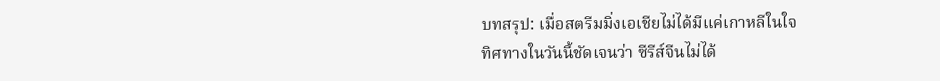บทสรุป: เมื่อสตรีมมิ่งเอเชียไม่ได้มีแค่เกาหลีในใจ
ทิศทางในวันนี้ชัดเจนว่า ซีรีส์จีนไม่ได้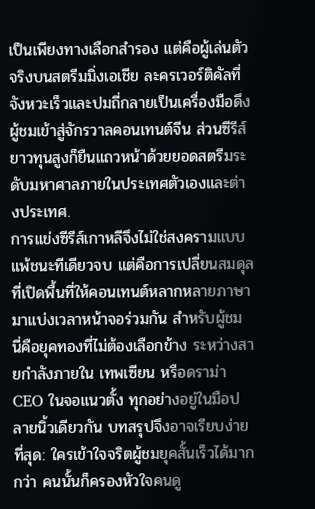เป็นเพียงทางเลือกสำรอง แต่คือผู้เล่นตัวจริงบนสตรีมมิ่งเอเชีย ละครเวอร์ติคัลที่จังหวะเร็วและปมถี่กลายเป็นเครื่องมือดึงผู้ชมเข้าสู่จักรวาลคอนเทนต์จีน ส่วนซีรีส์ยาวทุนสูงก็ยืนแถวหน้าด้วยยอดสตรีมระดับมหาศาลภายในประเทศตัวเองและต่างประเทศ.
การแข่งซีรีส์เกาหลีจึงไม่ใช่สงครามแบบแพ้ชนะทีเดียวจบ แต่คือการเปลี่ยนสมดุลที่เปิดพื้นที่ให้คอนเทนต์หลากหลายภาษามาแบ่งเวลาหน้าจอร่วมกัน สำหรับผู้ชม นี่คือยุคทองที่ไม่ต้องเลือกข้าง ระหว่างสายกำลังภายใน เทพเซียน หรือดราม่า CEO ในจอแนวตั้ง ทุกอย่างอยู่ในมือปลายนิ้วเดียวกัน บทสรุปจึงอาจเรียบง่ายที่สุด: ใครเข้าใจจริตผู้ชมยุคสั้นเร็วได้มากกว่า คนนั้นก็ครองหัวใจคนดู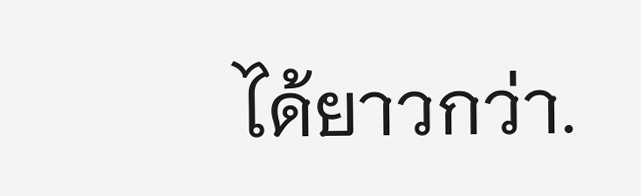ได้ยาวกว่า.